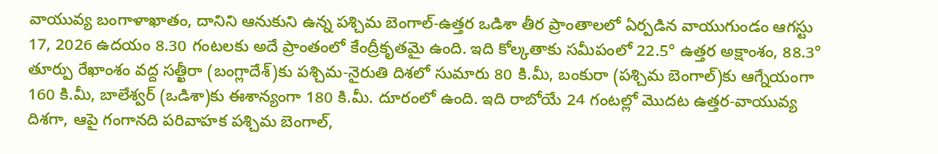వాయువ్య బంగాళాఖాతం, దానిని ఆనుకుని ఉన్న పశ్చిమ బెంగాల్-ఉత్తర ఒడిశా తీర ప్రాంతాలలో ఏర్పడిన వాయుగుండం ఆగస్టు 17, 2026 ఉదయం 8.30 గంటలకు అదే ప్రాంతంలో కేంద్రీకృతమై ఉంది. ఇది కోల్కతాకు సమీపంలో 22.5° ఉత్తర అక్షాంశం, 88.3° తూర్పు రేఖాంశం వద్ద సత్ఖీరా (బంగ్లాదేశ్)కు పశ్చిమ-నైరుతి దిశలో సుమారు 80 కి.మీ, బంకురా (పశ్చిమ బెంగాల్)కు ఆగ్నేయంగా 160 కి.మీ, బాలేశ్వర్ (ఒడిశా)కు ఈశాన్యంగా 180 కి.మీ. దూరంలో ఉంది. ఇది రాబోయే 24 గంటల్లో మొదట ఉత్తర-వాయువ్య దిశగా, ఆపై గంగానది పరివాహక పశ్చిమ బెంగాల్,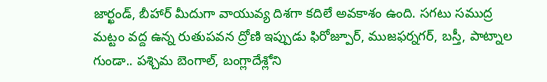జార్ఖండ్, బీహార్ మీదుగా వాయువ్య దిశగా కదిలే అవకాశం ఉంది. సగటు సముద్ర మట్టం వద్ద ఉన్న రుతుపవన ద్రోణి ఇప్పుడు ఫిరోజ్పూర్, ముజఫర్నగర్, బస్తీ, పాట్నాల గుండా.. పశ్చిమ బెంగాల్, బంగ్లాదేశ్లోని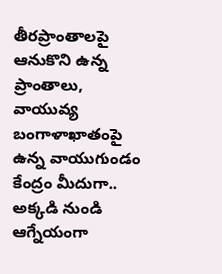తీరప్రాంతాలపై ఆనుకొని ఉన్న ప్రాంతాలు, వాయువ్య బంగాళాఖాతంపై ఉన్న వాయుగుండం కేంద్రం మీదుగా.. అక్కడి నుండి ఆగ్నేయంగా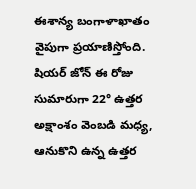ఈశాన్య బంగాళాఖాతం వైపుగా ప్రయాణిస్తోంది.
షియర్ జోన్ ఈ రోజు సుమారుగా 22° ఉత్తర అక్షాంశం వెంబడి మధ్య, ఆనుకొని ఉన్న ఉత్తర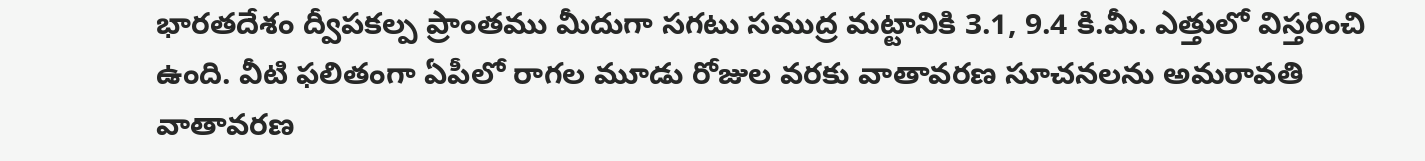భారతదేశం ద్వీపకల్ప ప్రాంతము మీదుగా సగటు సముద్ర మట్టానికి 3.1, 9.4 కి.మీ. ఎత్తులో విస్తరించి ఉంది. వీటి ఫలితంగా ఏపీలో రాగల మూడు రోజుల వరకు వాతావరణ సూచనలను అమరావతి వాతావరణ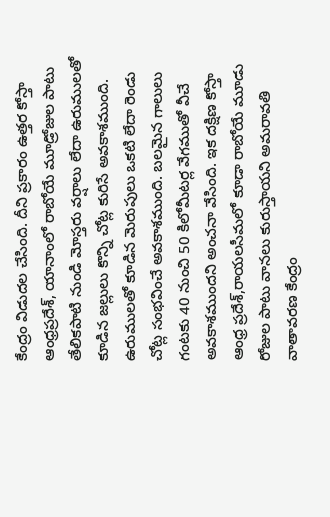కేంద్రం విడుదల చేసింది. దీని ప్రకారం ఉత్తర కోస్తా ఆంధ్రప్రదేశ్, యానాంలో రాబోయే మూడ్రోజుల పాటు తేలికపాటి నుండి మోస్తరు వర్షాలు లేదా ఉరుములతో కూడిన జల్లులు కొన్ని చోట్ల కురిసే అవకాశముంది. ఉరుములతో కూడిన మెరుపులు ఒకటి లేదా రెండు చోట్ల సంభవించే అవకాశముంది. బలమైన గాలులు గంటకు 40 నుంచి 50 కిలోమీటర్ల వేగముతో వీచే అవకాశముందని అంచనా వేసింది. ఇక దక్షిణ కోస్తా ఆంధ్ర ప్రదేశ్,రాయలసీమలో కూడా రాబోయే మూడు రోజుల పాటు వానలు కురుస్తాయని అమరావతి వాతావరణ కేంద్రం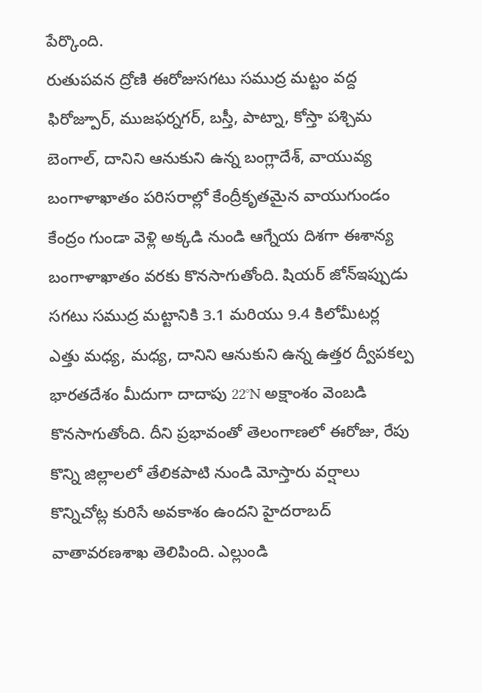పేర్కొంది.
రుతుపవన ద్రోణి ఈరోజుసగటు సముద్ర మట్టం వద్ద ఫిరోజ్పూర్, ముజఫర్నగర్, బస్తీ, పాట్నా, కోస్తా పశ్చిమ బెంగాల్, దానిని ఆనుకుని ఉన్న బంగ్లాదేశ్, వాయువ్య బంగాళాఖాతం పరిసరాల్లో కేంద్రీకృతమైన వాయుగుండం కేంద్రం గుండా వెళ్లి అక్కడి నుండి ఆగ్నేయ దిశగా ఈశాన్య బంగాళాఖాతం వరకు కొనసాగుతోంది. షియర్ జోన్ఇప్పుడు సగటు సముద్ర మట్టానికి 3.1 మరియు 9.4 కిలోమీటర్ల ఎత్తు మధ్య, మధ్య, దానిని ఆనుకుని ఉన్న ఉత్తర ద్వీపకల్ప భారతదేశం మీదుగా దాదాపు 22°N అక్షాంశం వెంబడి కొనసాగుతోంది. దీని ప్రభావంతో తెలంగాణలో ఈరోజు, రేపు కొన్ని జిల్లాలలో తేలికపాటి నుండి మోస్తారు వర్షాలు కొన్నిచోట్ల కురిసే అవకాశం ఉందని హైదరాబద్ వాతావరణశాఖ తెలిపింది. ఎల్లుండి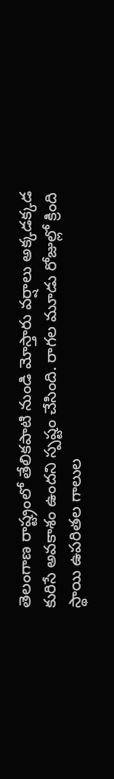తెలంగాణ రాష్ట్రంలో తేలికపాటి నుండి మోస్తారు వర్షాలు అక్కడక్కడ కురిసే అవకాశం ఉందని స్పష్టం చేసింది. రాగల మూడు రోజుల్లో క్రింది స్థాయి ఉపరితల గాలుల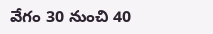వేగం 30 నుంచి 40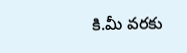కి.మీ వరకు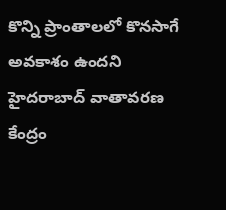కొన్ని ప్రాంతాలలో కొనసాగే అవకాశం ఉందని హైదరాబాద్ వాతావరణ కేంద్రం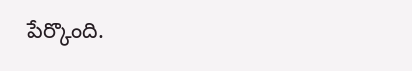పేర్కొంది.